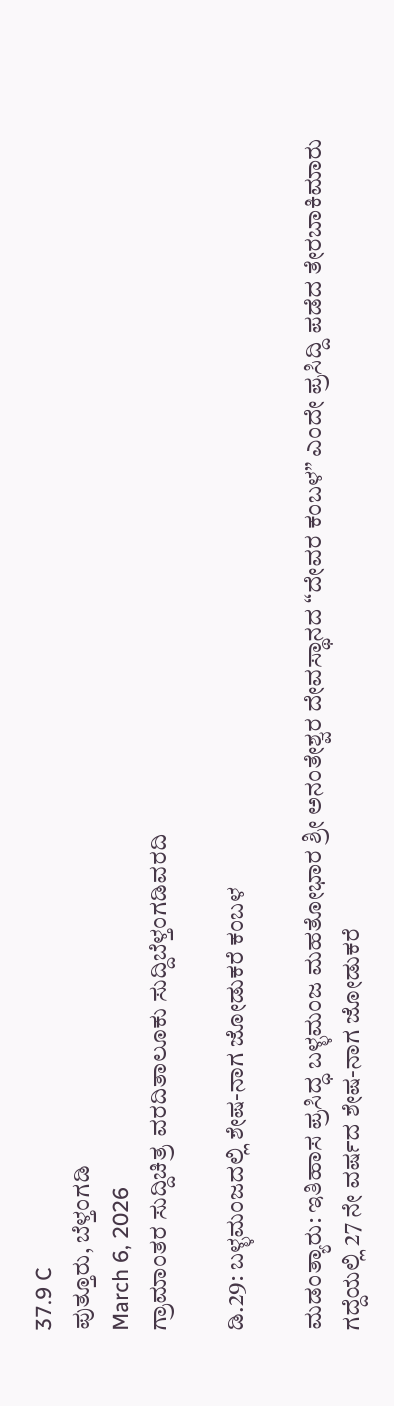37.9 C
ಪುತ್ತೂರು, ಬೆಳ್ತಂಗಡಿ
March 6, 2026
ಗ್ರಾಮಾಂತರ ಸುದ್ದಿಚಿತ್ರ ವರದಿತಾಲೂಕು ಸುದ್ದಿಬೆಳ್ತಂಗಡಿವರದಿ

ಡಿ.29: ಬಳ್ಳಮಂಜದಲ್ಲಿ ಶೇಷ-ನಾಗ ಜೋಡುಕರೆ ಕಂಬಳ

ಮಡಂತ್ಯಾರು: ಇತಿಹಾಸ ಪ್ರಸಿದ್ಧ ಬಳ್ಳಮಂಜ ಮಹತೋಭಾರ ಶ್ರೀ ಅನಂತೇಶ್ವರ ದೇವಸ್ಥಾನದ “ದೇವರ ಕಂಬಳ” ಎಂದೇ ಪ್ರಸಿದ್ದಿ ಪಡೆದ ತೇರಬಾಕಿಮಾರು ಗದ್ದೆಯಲ್ಲಿ 27 ನೇ ವರ್ಷದ ಶೇಷ-ನಾಗ ಜೋಡುಕರೆ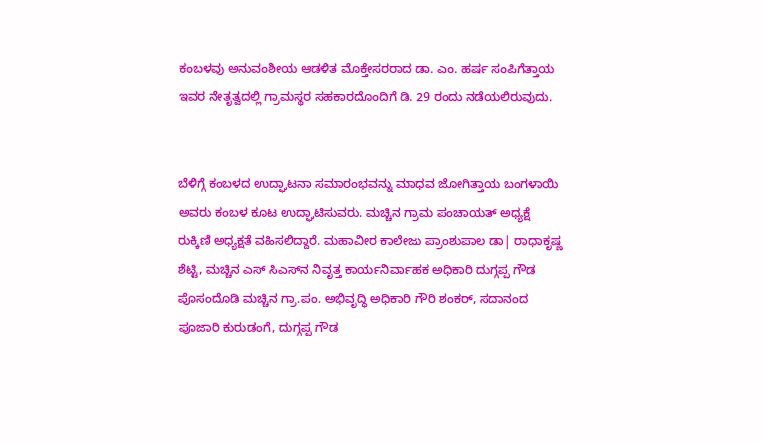ಕಂಬಳವು ಅನುವಂಶೀಯ ಆಡಳಿತ ಮೊಕ್ತೇಸರರಾದ ಡಾ. ಎಂ. ಹರ್ಷ ಸಂಪಿಗೆತ್ತಾಯ ಇವರ ನೇತೃತ್ವದಲ್ಲಿ ಗ್ರಾಮಸ್ಥರ ಸಹಕಾರದೊಂದಿಗೆ ಡಿ. 29 ರಂದು ನಡೆಯಲಿರುವುದು.


ಬೆಳಿಗ್ಗೆ ಕಂಬಳದ ಉದ್ಘಾಟನಾ ಸಮಾರಂಭವನ್ನು ಮಾಧವ ಜೋಗಿತ್ತಾಯ ಬಂಗಳಾಯಿ ಅವರು ಕಂಬಳ ಕೂಟ ಉದ್ಘಾಟಿಸುವರು. ಮಚ್ಚಿನ ಗ್ರಾಮ ಪಂಚಾಯತ್ ಅಧ್ಯಕ್ಷೆ ರುಕ್ಕಿಣಿ ಅಧ್ಯಕ್ಷತೆ ವಹಿಸಲಿದ್ದಾರೆ. ಮಹಾವೀರ ಕಾಲೇಜು ಪ್ರಾಂಶುಪಾಲ ಡಾ| ರಾಧಾಕೃಷ್ಣ ಶೆಟ್ಟಿ, ಮಚ್ಚಿನ ಎಸ್ ಸಿಎಸ್‌ನ ನಿವೃತ್ತ ಕಾರ್ಯನಿರ್ವಾಹಕ ಅಧಿಕಾರಿ ದುಗ್ಗಪ್ಪ ಗೌಡ ಪೊಸಂದೊಡಿ ಮಚ್ಚಿನ ಗ್ರಾ.ಪಂ. ಅಭಿವೃದ್ಧಿ ಅಧಿಕಾರಿ ಗೌರಿ ಶಂಕರ್, ಸದಾನಂದ ಪೂಜಾರಿ ಕುರುಡಂಗೆ, ದುಗ್ಗಪ್ಪ ಗೌಡ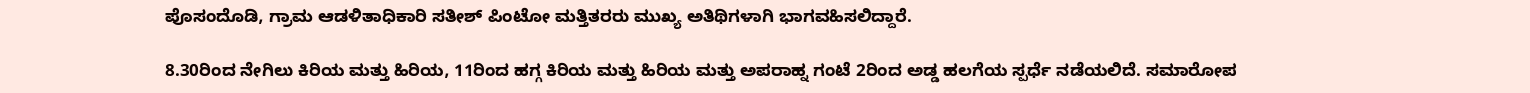ಪೊಸಂದೊಡಿ, ಗ್ರಾಮ ಆಡಳಿತಾಧಿಕಾರಿ ಸತೀಶ್ ಪಿಂಟೋ ಮತ್ತಿತರರು ಮುಖ್ಯ ಅತಿಥಿಗಳಾಗಿ ಭಾಗವಹಿಸಲಿದ್ದಾರೆ.

8.30ರಿಂದ ನೇಗಿಲು ಕಿರಿಯ ಮತ್ತು ಹಿರಿಯ, 11ರಿಂದ ಹಗ್ಗ ಕಿರಿಯ ಮತ್ತು ಹಿರಿಯ ಮತ್ತು ಅಪರಾಹ್ನ ಗಂಟೆ 2ರಿಂದ ಅಡ್ಡ ಹಲಗೆಯ ಸ್ಪರ್ಧೆ ನಡೆಯಲಿದೆ. ಸಮಾರೋಪ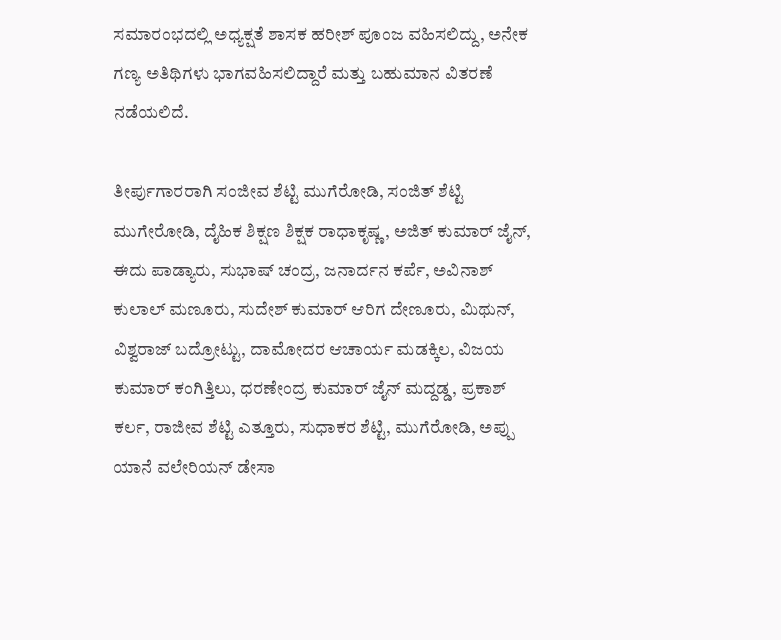ಸಮಾರಂಭದಲ್ಲಿ ಅಧ್ಯಕ್ಷತೆ ಶಾಸಕ ಹರೀಶ್ ಪೂಂಜ ವಹಿಸಲಿದ್ದು, ಅನೇಕ ಗಣ್ಯ ಅತಿಥಿಗಳು ಭಾಗವಹಿಸಲಿದ್ದಾರೆ ಮತ್ತು ಬಹುಮಾನ ವಿತರಣೆ ನಡೆಯಲಿದೆ.

ತೀರ್ಪುಗಾರರಾಗಿ ಸಂಜೀವ ಶೆಟ್ಟಿ ಮುಗೆರೋಡಿ, ಸಂಜಿತ್ ಶೆಟ್ಟಿ ಮುಗೇರೋಡಿ, ದೈಹಿಕ ಶಿಕ್ಷಣ ಶಿಕ್ಷಕ ರಾಧಾಕೃಷ್ಣ, ಅಜಿತ್ ಕುಮಾರ್ ಜೈನ್, ಈದು ಪಾಡ್ಯಾರು, ಸುಭಾಷ್ ಚಂದ್ರ, ಜನಾರ್ದನ ಕರ್ಪೆ, ಅವಿನಾಶ್ ಕುಲಾಲ್ ಮಣೂರು, ಸುದೇಶ್ ಕುಮಾರ್ ಆರಿಗ ದೇಣೂರು, ಮಿಥುನ್, ವಿಶ್ವರಾಜ್ ಬದ್ರೋಟ್ಟು, ದಾಮೋದರ ಆಚಾರ್ಯ ಮಡಕ್ಕಿಲ, ವಿಜಯ ಕುಮಾರ್ ಕಂಗಿತ್ತಿಲು, ಧರಣೇಂದ್ರ ಕುಮಾರ್ ಜೈನ್ ಮದ್ದಡ್ಡ, ಪ್ರಕಾಶ್ ಕರ್ಲ, ರಾಜೀವ ಶೆಟ್ಟಿ ಎತ್ತೂರು, ಸುಧಾಕರ ಶೆಟ್ಟಿ, ಮುಗೆರೋಡಿ, ಅಪ್ಪು ಯಾನೆ ವಲೇರಿಯನ್ ಡೇಸಾ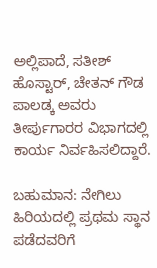ಅಲ್ಲಿಪಾದೆ, ಸತೀಶ್ ಹೊಸ್ಟಾರ್, ಚೇತನ್ ಗೌಡ ಪಾಲಡ್ಕ ಅವರು ತೀರ್ಪುಗಾರರ ವಿಭಾಗದಲ್ಲಿ ಕಾರ್ಯ ನಿರ್ವಹಿಸಲಿದ್ದಾರೆ.

ಬಹುಮಾನ: ನೇಗಿಲು ಹಿರಿಯದಲ್ಲಿ ಪ್ರಥಮ ಸ್ಥಾನ ಪಡೆದವರಿಗೆ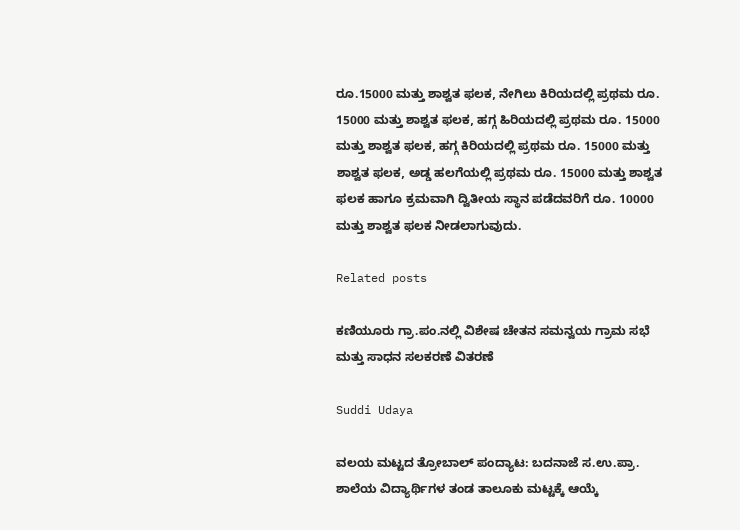ರೂ.15000 ಮತ್ತು ಶಾಶ್ವತ ಫಲಕ, ನೇಗಿಲು ಕಿರಿಯದಲ್ಲಿ ಪ್ರಥಮ ರೂ. 15000 ಮತ್ತು ಶಾಶ್ವತ ಫಲಕ, ಹಗ್ಗ ಹಿರಿಯದಲ್ಲಿ ಪ್ರಥಮ ರೂ. 15000 ಮತ್ತು ಶಾಶ್ವತ ಫಲಕ, ಹಗ್ಗ ಕಿರಿಯದಲ್ಲಿ ಪ್ರಥಮ ರೂ. 15000 ಮತ್ತು ಶಾಶ್ವತ ಫಲಕ, ಅಡ್ಡ ಹಲಗೆಯಲ್ಲಿ ಪ್ರಥಮ ರೂ. 15000 ಮತ್ತು ಶಾಶ್ವತ ಫಲಕ ಹಾಗೂ ಕ್ರಮವಾಗಿ ದ್ವಿತೀಯ ಸ್ಥಾನ ಪಡೆದವರಿಗೆ ರೂ. 10000 ಮತ್ತು ಶಾಶ್ವತ ಫಲಕ ನೀಡಲಾಗುವುದು.

Related posts

ಕಣಿಯೂರು ಗ್ರಾ.ಪಂ.ನಲ್ಲಿ ವಿಶೇಷ ಚೇತನ ಸಮನ್ವಯ ಗ್ರಾಮ ಸಭೆ ಮತ್ತು ಸಾಧನ ಸಲಕರಣೆ ವಿತರಣೆ

Suddi Udaya

ವಲಯ ಮಟ್ಟದ ತ್ರೋಬಾಲ್ ಪಂದ್ಯಾಟ: ಬದನಾಜೆ ಸ.ಉ.ಪ್ರಾ. ಶಾಲೆಯ ವಿದ್ಯಾರ್ಥಿಗಳ ತಂಡ ತಾಲೂಕು ಮಟ್ಟಕ್ಕೆ ಆಯ್ಕೆ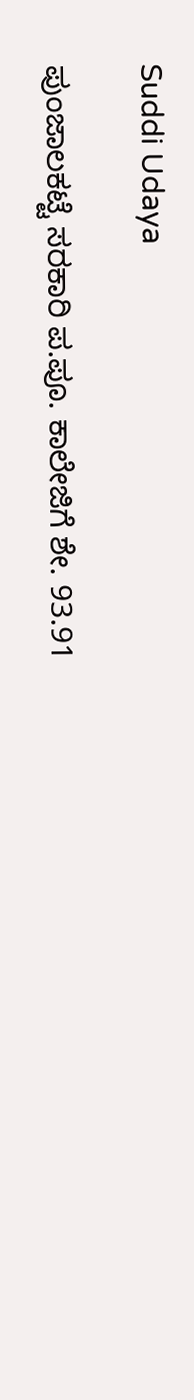Suddi Udaya

ಪುಂಜಾಲಕಟ್ಟೆ ಸರಕಾರಿ ಪ.ಪೂ. ಕಾಲೇಜಿಗೆ ಶೇ. 93.91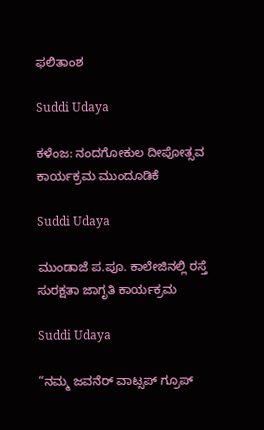ಫಲಿತಾಂಶ

Suddi Udaya

ಕಳೆಂಜ: ನಂದಗೋಕುಲ ದೀಪೋತ್ಸವ ಕಾರ್ಯಕ್ರಮ ಮುಂದೂಡಿಕೆ

Suddi Udaya

ಮುಂಡಾಜೆ ಪ.ಪೂ. ಕಾಲೇಜಿನಲ್ಲಿ ರಸ್ತೆ ಸುರಕ್ಷತಾ ಜಾಗೃತಿ ಕಾರ್ಯಕ್ರಮ

Suddi Udaya

“ನಮ್ಮ ಜವನೆರ್ ವಾಟ್ಸಪ್ ಗ್ರೂಪ್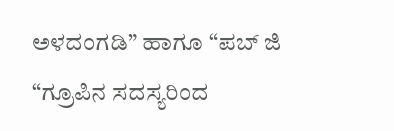ಅಳದಂಗಡಿ” ಹಾಗೂ “ಪಬ್ ಜಿ “ಗ್ರೂಪಿನ ಸದಸ್ಯರಿಂದ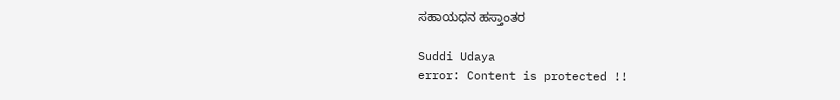ಸಹಾಯಧನ ಹಸ್ತಾಂತರ

Suddi Udaya
error: Content is protected !!